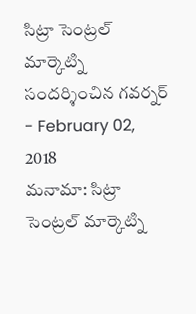సిట్రా సెంట్రల్ మార్కెట్ని సందర్శించిన గవర్నర్
- February 02, 2018
మనామా: సిట్రా సెంట్రల్ మార్కెట్ని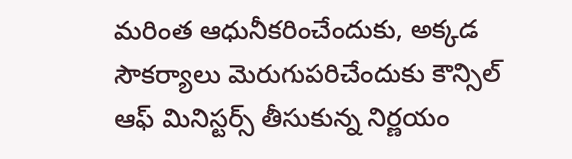మరింత ఆధునీకరించేందుకు, అక్కడ సౌకర్యాలు మెరుగుపరిచేందుకు కౌన్సిల్ ఆఫ్ మినిస్టర్స్ తీసుకున్న నిర్ణయం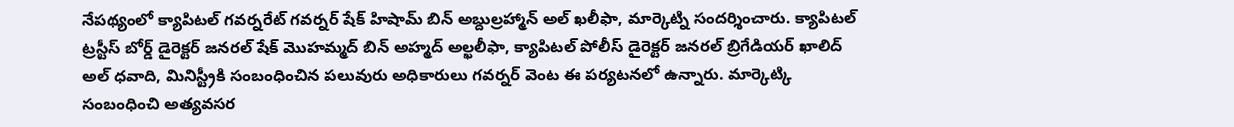నేపథ్యంలో క్యాపిటల్ గవర్నరేట్ గవర్నర్ షేక్ హిషామ్ బిన్ అబ్దుల్రహ్మాన్ అల్ ఖలీఫా, మార్కెట్ని సందర్శించారు. క్యాపిటల్ ట్రస్టీస్ బోర్డ్ డైరెక్టర్ జనరల్ షేక్ మొహమ్మద్ బిన్ అహ్మద్ అల్ఖలీఫా, క్యాపిటల్ పోలీస్ డైరెక్టర్ జనరల్ బ్రిగేడియర్ ఖాలిద్ అల్ ధవాది, మినిస్ట్రీకి సంబంధించిన పలువురు అధికారులు గవర్నర్ వెంట ఈ పర్యటనలో ఉన్నారు. మార్కెట్కి సంబంధించి అత్యవసర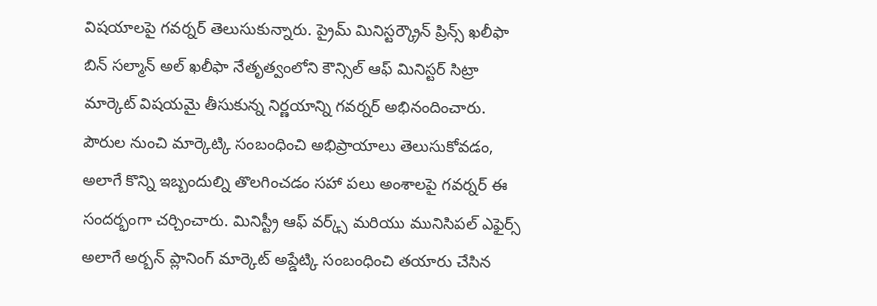విషయాలపై గవర్నర్ తెలుసుకున్నారు. ప్రైమ్ మినిస్టర్క్రౌన్ ప్రిన్స్ ఖలీఫా బిన్ సల్మాన్ అల్ ఖలీఫా నేతృత్వంలోని కౌన్సిల్ ఆఫ్ మినిస్టర్ సిట్రా మార్కెట్ విషయమై తీసుకున్న నిర్ణయాన్ని గవర్నర్ అభినందించారు. పౌరుల నుంచి మార్కెట్కి సంబంధించి అభిప్రాయాలు తెలుసుకోవడం, అలాగే కొన్ని ఇబ్బందుల్ని తొలగించడం సహా పలు అంశాలపై గవర్నర్ ఈ సందర్భంగా చర్చించారు. మినిస్ట్రీ ఆఫ్ వర్క్స్ మరియు మునిసిపల్ ఎఫైర్స్ అలాగే అర్బన్ ప్లానింగ్ మార్కెట్ అప్డేట్కి సంబంధించి తయారు చేసిన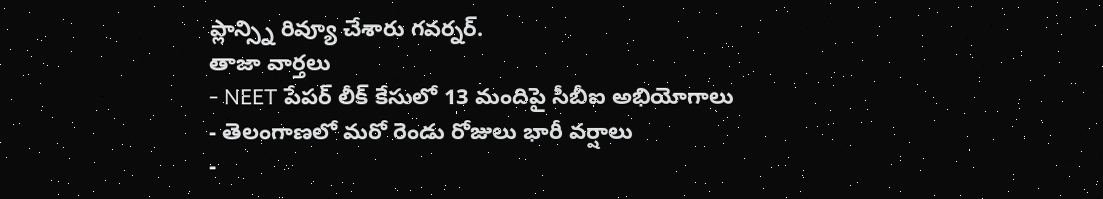ప్లాన్స్ని రివ్యూ చేశారు గవర్నర్.
తాజా వార్తలు
- NEET పేపర్ లీక్ కేసులో 13 మందిపై సీబీఐ అభియోగాలు
- తెలంగాణలో మరో రెండు రోజులు భారీ వర్షాలు
-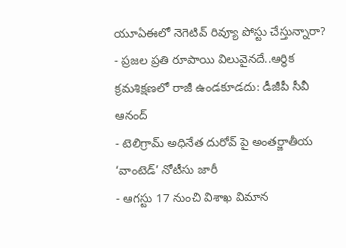యూఏఈలో నెగెటివ్ రివ్యూ పోస్టు చేస్తున్నారా?
- ప్రజల ప్రతి రూపాయి విలువైనదే..ఆర్థిక క్రమశిక్షణలో రాజీ ఉండకూడదు: డీజీపీ సీవీ ఆనంద్
- టెలిగ్రామ్ అధినేత దురోవ్ పై అంతర్జాతీయ ‘వాంటెడ్’ నోటీసు జారీ
- ఆగస్టు 17 నుంచి విశాఖ విమాన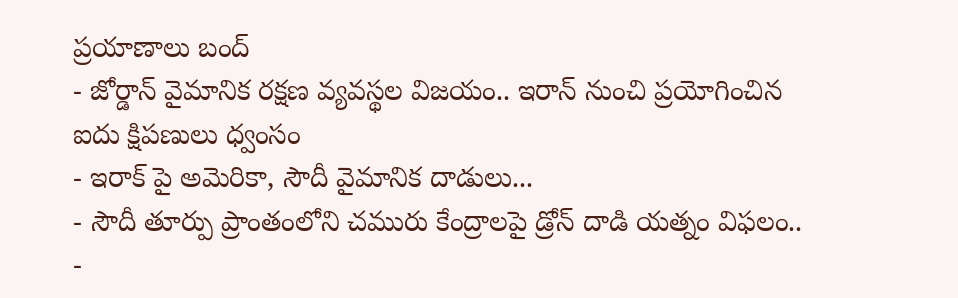ప్రయాణాలు బంద్
- జోర్డాన్ వైమానిక రక్షణ వ్యవస్థల విజయం.. ఇరాన్ నుంచి ప్రయోగించిన ఐదు క్షిపణులు ధ్వంసం
- ఇరాక్ పై అమెరికా, సౌదీ వైమానిక దాడులు...
- సౌదీ తూర్పు ప్రాంతంలోని చమురు కేంద్రాలపై డ్రోన్ దాడి యత్నం విఫలం..
-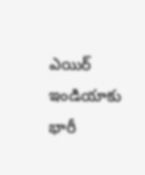ఎయిర్ ఇండియాకు భారీ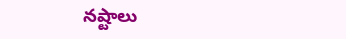నష్టాలు